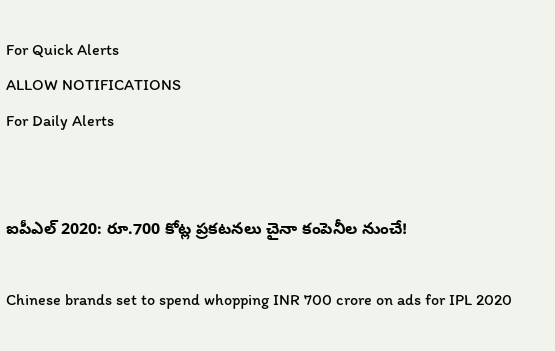For Quick Alerts
ALLOW NOTIFICATIONS
For Daily Alerts


ఐపీఎల్ 2020: రూ.700 కోట్ల ప్రకటనలు చైనా కంపెనీల నుంచే!

Chinese brands set to spend whopping INR 700 crore on ads for IPL 2020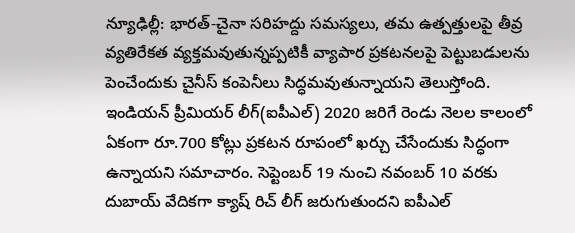న్యూఢిల్లీ: భారత్‌-చైనా సరిహద్దు సమస్యలు, తమ ఉత్పత్తులపై తీవ్ర వ్యతిరేకత వ్యక్తమవుతున్నప్పటికీ వ్యాపార ప్రకటనలపై పెట్టుబడులను పెంచేందుకు చైనీస్‌ కంపెనీలు సిద్ధమవుతున్నాయని తెలుస్తోంది. ఇండియన్‌ ప్రీమియర్‌ లీగ్‌(ఐపీఎల్) 2020 జరిగే రెండు నెలల కాలంలో ఏకంగా రూ.700 కోట్లు ప్రకటన రూపంలో ఖర్చు చేసేందుకు సిద్ధంగా ఉన్నాయని సమాచారం. సెప్టెంబర్‌ 19 నుంచి నవంబర్‌ 10 వరకు దుబాయ్ వేదికగా క్యాష్ రిచ్ లీగ్‌ జరుగుతుందని ఐపీఎల్‌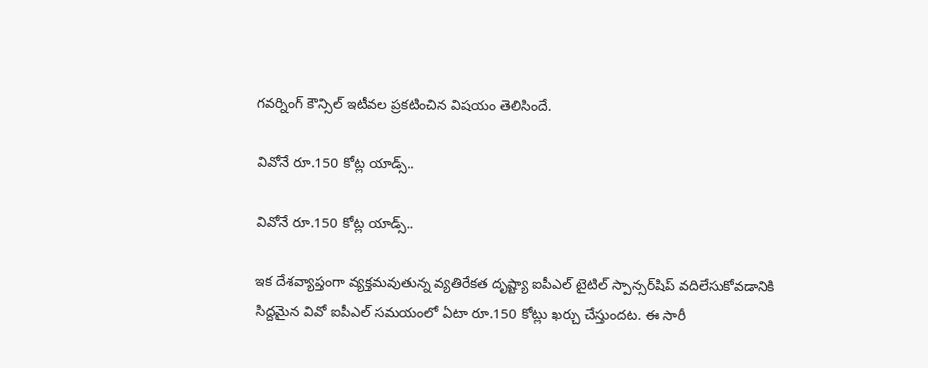గవర్నింగ్ కౌన్సిల్ ఇటీవల ప్రకటించిన విషయం తెలిసిందే.

వివోనే రూ.150 కోట్ల యాడ్స్..

వివోనే రూ.150 కోట్ల యాడ్స్..

ఇక దేశవ్యాప్తంగా వ్యక్తమవుతున్న వ్యతిరేకత దృష్ట్యా ఐపీఎల్ టైటిల్ స్పాన్సర్‌షిప్ వదిలేసుకోవడానికి సిద్దమైన వివో ఐపీఎల్ సమయంలో ఏటా రూ.150 కోట్లు ఖర్చు చేస్తుందట. ఈ సారీ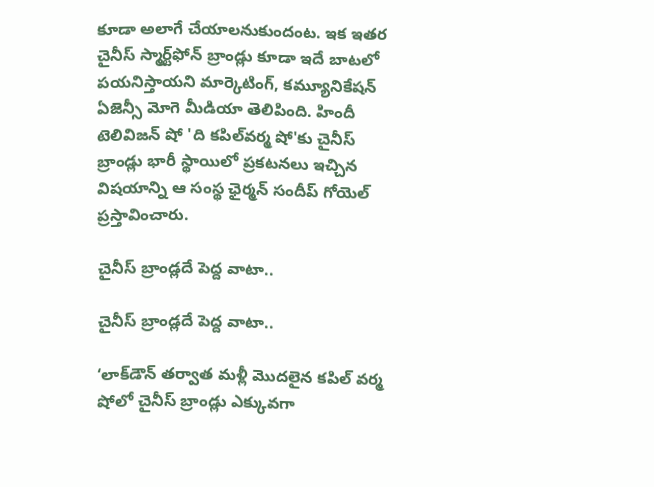కూడా అలాగే చేయాలనుకుందంట. ఇక ఇతర చైనీస్‌ స్మార్ట్‌ఫోన్‌ బ్రాండ్లు కూడా ఇదే బాటలో పయనిస్తాయని మార్కెటింగ్‌, కమ్యూనికేషన్‌ ఏజెన్సీ మోగె మీడియా తెలిపింది. హిందీ టెలివిజన్‌ షో 'ది కపిల్‌వర్మ షో'కు చైనీస్‌ బ్రాండ్లు భారీ స్థాయిలో ప్రకటనలు ఇచ్చిన విషయాన్ని ఆ సంస్థ ఛైర్మన్‌ సందీప్‌ గోయెల్‌ ప్రస్తావించారు.

చైనీస్ బ్రాండ్లదే పెద్ద వాటా..

చైనీస్ బ్రాండ్లదే పెద్ద వాటా..

‘లాక్‌డౌన్‌ తర్వాత మళ్లీ మొదలైన కపిల్‌ వర్మ షోలో చైనీస్‌ బ్రాండ్లు ఎక్కువగా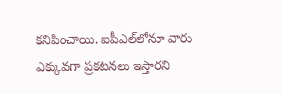కనిపించాయి. ఐపీఎల్‌లోనూ వారు ఎక్కువగా ప్రకటనలు ఇస్తారని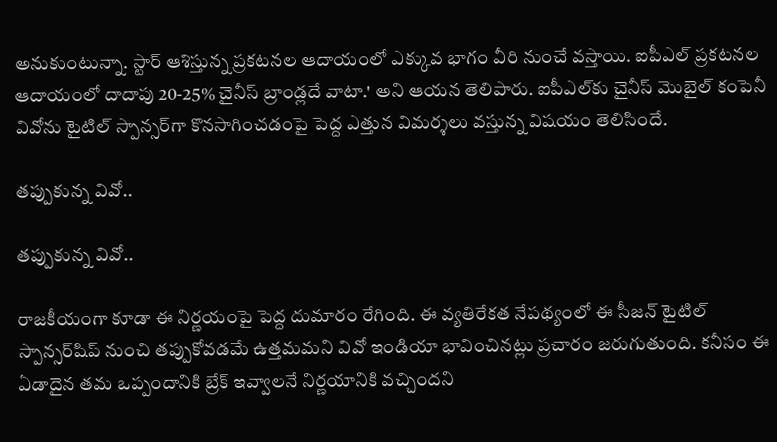అనుకుంటున్నా. స్టార్‌ ఆశిస్తున్న ప్రకటనల ఆదాయంలో ఎక్కువ భాగం వీరి నుంచే వస్తాయి. ఐపీఎల్‌ ప్రకటనల ఆదాయంలో దాదాపు 20-25% చైనీస్‌ బ్రాండ్లదే వాటా.' అని ఆయన తెలిపారు. ఐపీఎల్‌కు చైనీస్‌ మొబైల్ కంపెనీ వివోను టైటిల్‌ స్పాన్సర్‌గా కొనసాగించడంపై పెద్ద ఎత్తున విమర్శలు వస్తున్న విషయం తెలిసిందే.

తప్పుకున్న వివో..

తప్పుకున్న వివో..

రాజకీయంగా కూడా ఈ నిర్ణయంపై పెద్ద దుమారం రేగింది. ఈ వ్యతిరేకత నేపథ్యంలో ఈ సీజన్ టైటిల్ స్పాన్సర్‌షిప్ నుంచి తప్పుకోవడమే ఉత్తమమని వివో ఇండియా భావించినట్లు ప్రచారం జరుగుతుంది. కనీసం ఈ ఏడాదైన తమ ఒప్పందానికి బ్రేక్ ఇవ్వాలనే నిర్ణయానికి వచ్చిందని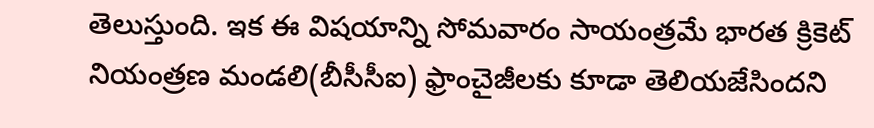తెలుస్తుంది. ఇక ఈ విషయాన్ని సోమవారం సాయంత్రమే భారత క్రికెట్ నియంత్రణ మండలి(బీసీసీఐ) ఫ్రాంచైజీలకు కూడా తెలియజేసిందని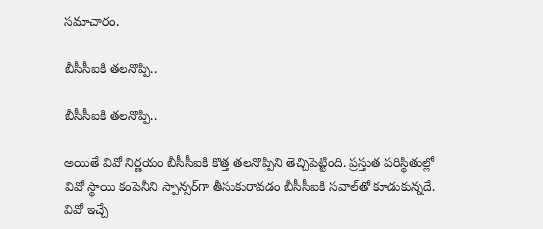సమాచారం.

బీసీసీఐకి తలనొప్పి..

బీసీసీఐకి తలనొప్పి..

అయితే వివో నిర్ణయం బీసీసీఐకి కొత్త తలనొప్పిని తెచ్చిపెట్టింది. ప్రస్తుత పరిస్థితుల్లో వివో స్థాయి కంపెనీని స్పాన్సర్‌గా తీసుకురావడం బీసీసీఐకి సవాల్‌తో కూడుకున్నదే. వివో ఇచ్చే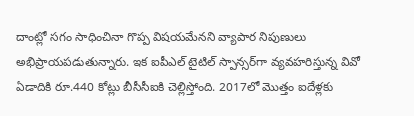దాంట్లో సగం సాధించినా గొప్ప విషయమేనని వ్యాపార నిపుణులు అభిప్రాయపడుతున్నారు. ఇక ఐపీఎల్‌ టైటిల్‌ స్పాన్సర్‌గా వ్యవహరిస్తున్న వివో ఏడాదికి రూ.440 కోట్లు బీసీసీఐకి చెల్లిస్తోంది. 2017లో మొత్తం ఐదేళ్లకు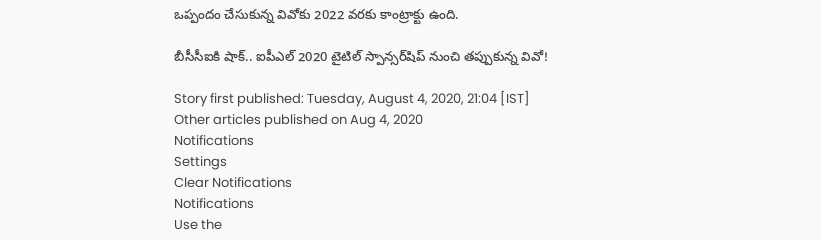ఒప్పందం చేసుకున్న వివోకు 2022 వరకు కాంట్రాక్టు ఉంది.

బీసీసీఐకి షాక్.. ఐపీఎల్ 2020 టైటిల్ స్పాన్సర్‌షిప్ నుంచి తప్పుకున్న వివో!

Story first published: Tuesday, August 4, 2020, 21:04 [IST]
Other articles published on Aug 4, 2020
Notifications
Settings
Clear Notifications
Notifications
Use the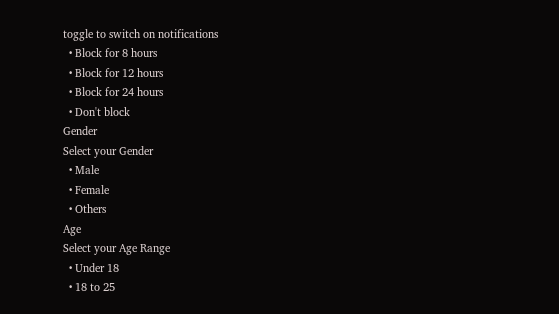toggle to switch on notifications
  • Block for 8 hours
  • Block for 12 hours
  • Block for 24 hours
  • Don't block
Gender
Select your Gender
  • Male
  • Female
  • Others
Age
Select your Age Range
  • Under 18
  • 18 to 25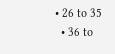• 26 to 35
  • 36 to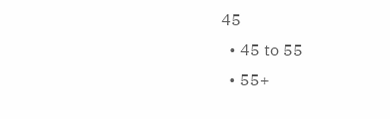45
  • 45 to 55
  • 55+